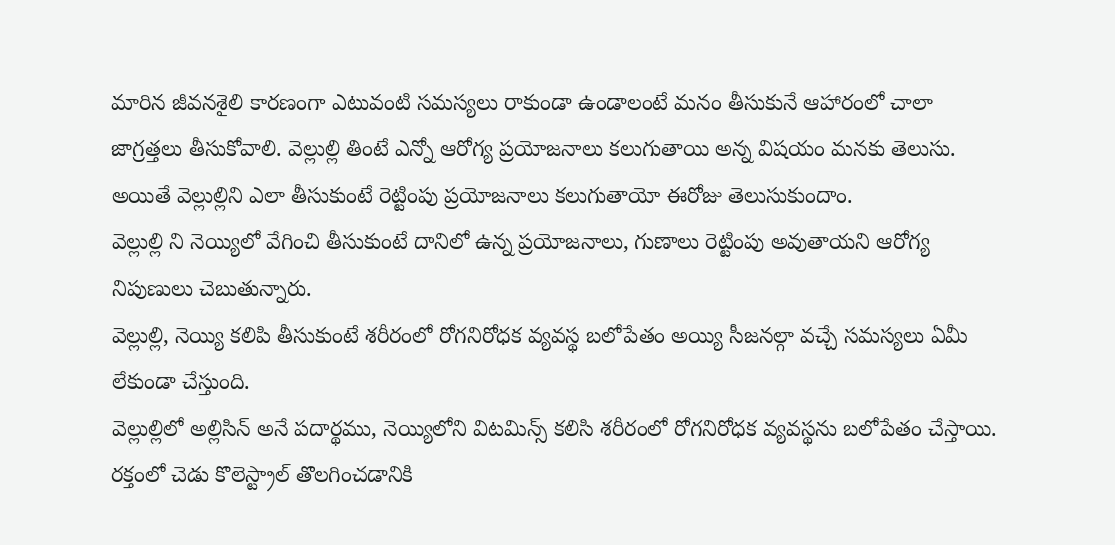మారిన జీవనశైలి కారణంగా ఎటువంటి సమస్యలు రాకుండా ఉండాలంటే మనం తీసుకునే ఆహారంలో చాలా జాగ్రత్తలు తీసుకోవాలి. వెల్లుల్లి తింటే ఎన్నో ఆరోగ్య ప్రయోజనాలు కలుగుతాయి అన్న విషయం మనకు తెలుసు. అయితే వెల్లుల్లిని ఎలా తీసుకుంటే రెట్టింపు ప్రయోజనాలు కలుగుతాయో ఈరోజు తెలుసుకుందాం.
వెల్లుల్లి ని నెయ్యిలో వేగించి తీసుకుంటే దానిలో ఉన్న ప్రయోజనాలు, గుణాలు రెట్టింపు అవుతాయని ఆరోగ్య నిపుణులు చెబుతున్నారు.
వెల్లుల్లి, నెయ్యి కలిపి తీసుకుంటే శరీరంలో రోగనిరోధక వ్యవస్థ బలోపేతం అయ్యి సీజనల్గా వచ్చే సమస్యలు ఏమీ లేకుండా చేస్తుంది.
వెల్లుల్లిలో అల్లిసిన్ అనే పదార్థము, నెయ్యిలోని విటమిన్స్ కలిసి శరీరంలో రోగనిరోధక వ్యవస్థను బలోపేతం చేస్తాయి. రక్తంలో చెడు కొలెస్ట్రాల్ తొలగించడానికి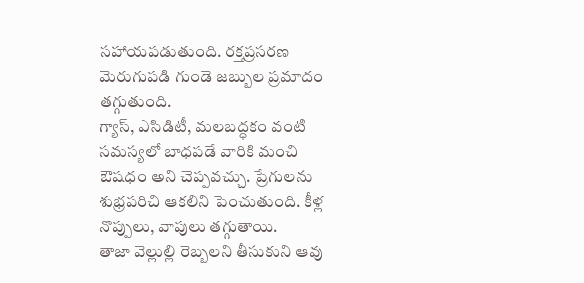సహాయపడుతుంది. రక్తప్రసరణ మెరుగుపడి గుండె జబ్బుల ప్రమాదం తగ్గుతుంది.
గ్యాస్, ఎసిడిటీ, మలబద్ధకం వంటి సమస్యలో బాధపడే వారికి మంచి ఔషధం అని చెప్పవచ్చు. ప్రేగులను శుభ్రపరిచి ఆకలిని పెంచుతుంది. కీళ్ల నొప్పులు, వాపులు తగ్గుతాయి.
తాజా వెల్లుల్లి రెబ్బలని తీసుకుని ఆవు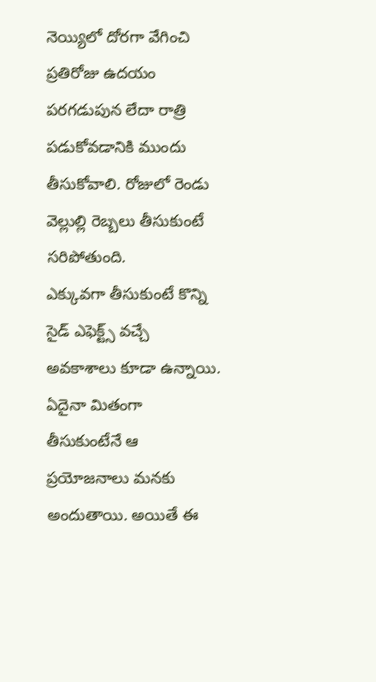నెయ్యిలో దోరగా వేగించి ప్రతిరోజు ఉదయం పరగడుపున లేదా రాత్రి పడుకోవడానికి ముందు తీసుకోవాలి. రోజులో రెండు వెల్లుల్లి రెబ్బలు తీసుకుంటే సరిపోతుంది.
ఎక్కువగా తీసుకుంటే కొన్ని సైడ్ ఎఫెక్ట్స్ వచ్చే అవకాశాలు కూడా ఉన్నాయి. ఏదైనా మితంగా తీసుకుంటేనే ఆ ప్రయోజనాలు మనకు అందుతాయి. అయితే ఈ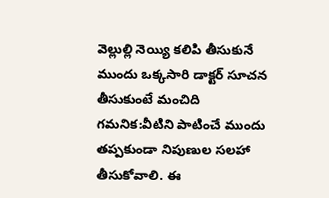వెల్లుల్లి నెయ్యి కలిపి తీసుకునే ముందు ఒక్కసారి డాక్టర్ సూచన తీసుకుంటే మంచిది
గమనిక:వీటిని పాటించే ముందు తప్పకుండా నిపుణుల సలహా తీసుకోవాలి. ఈ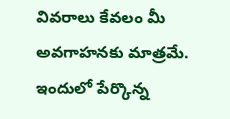వివరాలు కేవలం మీ అవగాహనకు మాత్రమే. ఇందులో పేర్కొన్న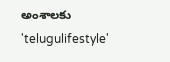అంశాలకు 'telugulifestyle'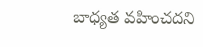బాధ్యత వహించదని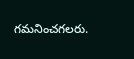గమనించగలరు.